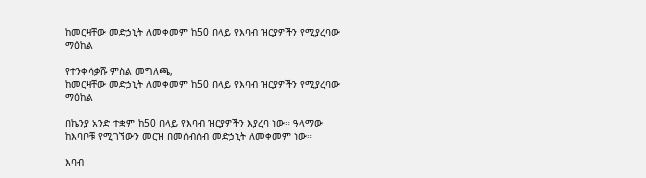ከመርዛቸው መድኃኒት ለመቀመም ከ50 በላይ የእባብ ዝርያዎችን የሚያረባው ማዕከል

የተንቀሳቃሹ ምስል መግለጫ,
ከመርዛቸው መድኃኒት ለመቀመም ከ50 በላይ የእባብ ዝርያዎችን የሚያረባው ማዕከል

በኬንያ አንድ ተቋም ከ50 በላይ የእባብ ዝርያዎችን እያረባ ነው። ዓላማው ከእባቦቹ የሚገኘውን መርዝ በመሰብሰብ መድኃኒት ለመቀመም ነው።

እባብ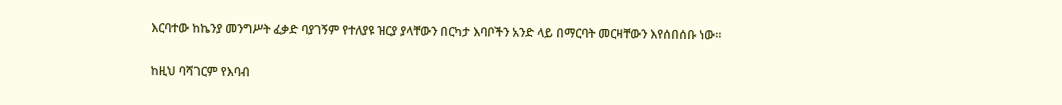እርባተው ከኬንያ መንግሥት ፈቃድ ባያገኝም የተለያዩ ዝርያ ያላቸውን በርካታ እባቦችን አንድ ላይ በማርባት መርዛቸውን እየሰበሰቡ ነው።

ከዚህ ባሻገርም የእባብ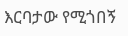እርባታው የሚጎበኝ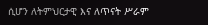ሲሆን ለትምህርታዊ እና ለጥናት ሥራም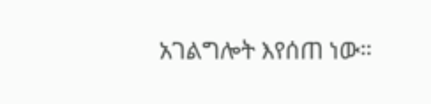አገልግሎት እየሰጠ ነው።